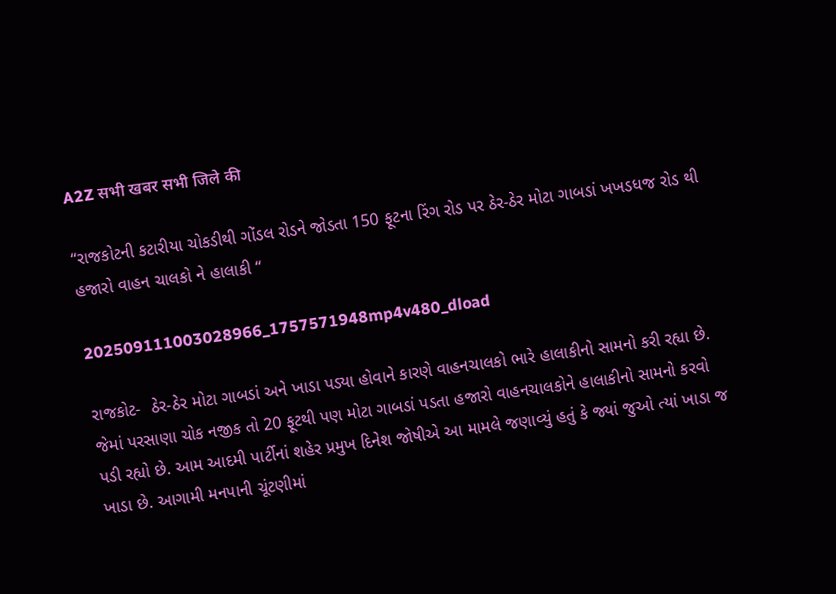A2Z सभी खबर सभी जिले की

“રાજકોટની કટારીયા ચોકડીથી ગોંડલ રોડને જોડતા 150 ફૂટના રિંગ રોડ પર ઠેર-ઠેર મોટા ગાબડાં ખખડધજ રોડ થી હજારો વાહન ચાલકો ને હાલાકી “

202509111003028966_1757571948mp4v480_dload

રાજકોટ-  ઠેર-ઠેર મોટા ગાબડાં અને ખાડા પડ્યા હોવાને કારણે વાહનચાલકો ભારે હાલાકીનો સામનો કરી રહ્યા છે. જેમાં પરસાણા ચોક નજીક તો 20 ફૂટથી પણ મોટા ગાબડાં પડતા હજારો વાહનચાલકોને હાલાકીનો સામનો કરવો પડી રહ્યો છે. આમ આદમી પાર્ટીનાં શહેર પ્રમુખ દિનેશ જોષીએ આ મામલે જણાવ્યું હતું કે જ્યાં જુઓ ત્યાં ખાડા જ ખાડા છે. આગામી મનપાની ચૂંટણીમાં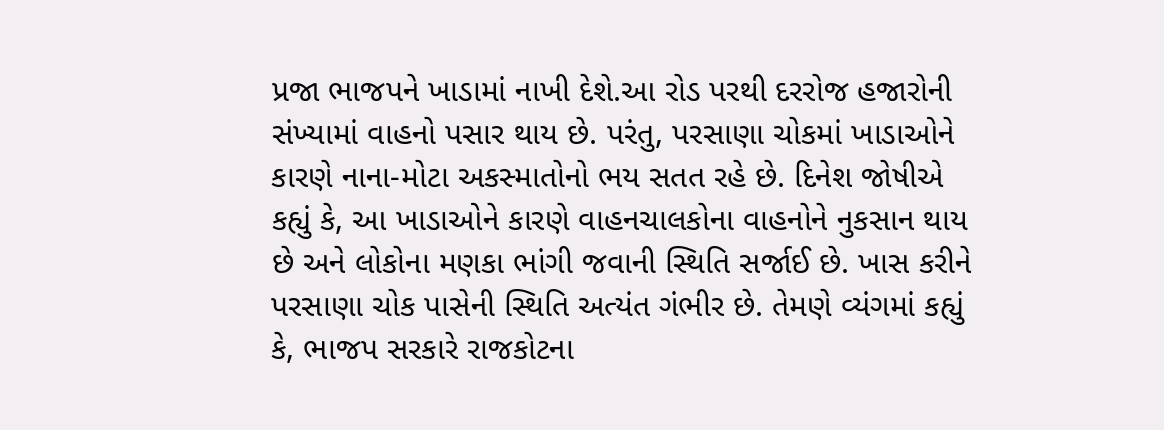પ્રજા ભાજપને ખાડામાં નાખી દેશે.આ રોડ પરથી દરરોજ હજારોની સંખ્યામાં વાહનો પસાર થાય છે. પરંતુ, પરસાણા ચોકમાં ખાડાઓને કારણે નાના-મોટા અકસ્માતોનો ભય સતત રહે છે. દિનેશ જોષીએ કહ્યું કે, આ ખાડાઓને કારણે વાહનચાલકોના વાહનોને નુકસાન થાય છે અને લોકોના મણકા ભાંગી જવાની સ્થિતિ સર્જાઈ છે. ખાસ કરીને પરસાણા ચોક પાસેની સ્થિતિ અત્યંત ગંભીર છે. તેમણે વ્યંગમાં કહ્યું કે, ભાજપ સરકારે રાજકોટના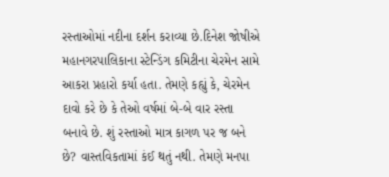રસ્તાઓમાં નદીના દર્શન કરાવ્યા છે.દિનેશ જોષીએ મહાનગરપાલિકાના સ્ટેન્ડિંગ કમિટીના ચેરમેન સામે આકરા પ્રહારો કર્યા હતા. તેમણે કહ્યું કે, ચેરમેન દાવો કરે છે કે તેઓ વર્ષમાં બે-બે વાર રસ્તા બનાવે છે. શું રસ્તાઓ માત્ર કાગળ પર જ બને છે? વાસ્તવિકતામાં કંઈ થતું નથી. તેમણે મનપા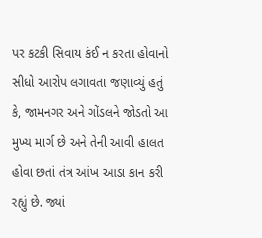પર કટકી સિવાય કંઈ ન કરતા હોવાનો સીધો આરોપ લગાવતા જણાવ્યું હતું કે, જામનગર અને ગોંડલને જોડતો આ મુખ્ય માર્ગ છે અને તેની આવી હાલત હોવા છતાં તંત્ર આંખ આડા કાન કરી રહ્યું છે. જ્યાં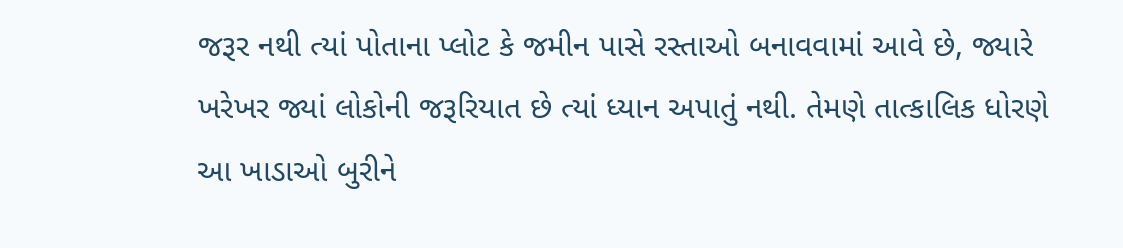જરૂર નથી ત્યાં પોતાના પ્લોટ કે જમીન પાસે રસ્તાઓ બનાવવામાં આવે છે, જ્યારે ખરેખર જ્યાં લોકોની જરૂરિયાત છે ત્યાં ધ્યાન અપાતું નથી. તેમણે તાત્કાલિક ધોરણે આ ખાડાઓ બુરીને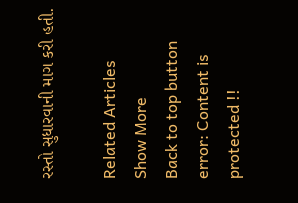રસ્તો સુધારવાની માગ કરી હતી.

Related Articles
Show More
Back to top button
error: Content is protected !!